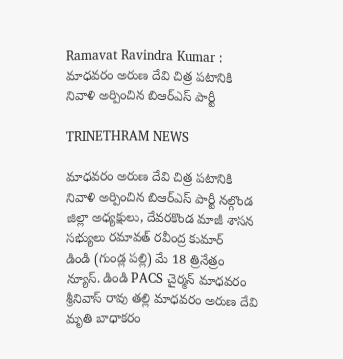Ramavat Ravindra Kumar : మాధవరం అరుణ దేవి చిత్ర పటానికి నివాళి అర్పించిన బిఆర్ఎస్ పార్టీ

TRINETHRAM NEWS

మాధవరం అరుణ దేవి చిత్ర పటానికి నివాళి అర్పించిన బిఆర్ఎస్ పార్టీ నల్గొండ జిల్లా అధ్యక్షులు, దేవరకొండ మాజీ శాసన సభ్యులు రమావత్ రవీంద్ర కుమార్
డిండి (గుండ్ల పల్లి) మే 18 త్రినేత్రం న్యూస్. డిండి PACS చైర్మన్ మాధవరం శ్రీనివాస్ రావు తల్లి మాధవరం అరుణ దేవి మృతి బాధాకరం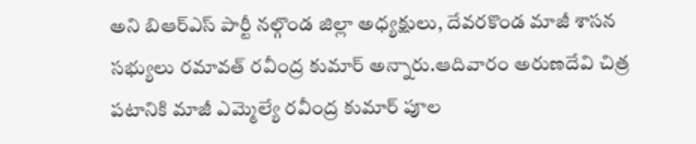అని బిఆర్ఎస్ పార్టీ నల్గొండ జిల్లా అధ్యక్షులు, దేవరకొండ మాజీ శాసన సభ్యులు రమావత్ రవీంద్ర కుమార్ అన్నారు.ఆదివారం అరుణదేవి చిత్ర పటానికి మాజీ ఎమ్మెల్యే రవీంద్ర కుమార్ పూల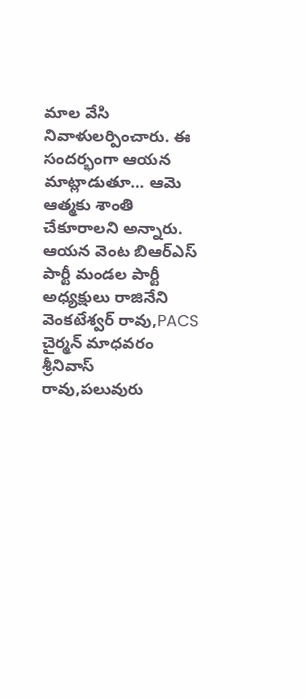మాల వేసి నివాళులర్పించారు. ఈ సందర్భంగా ఆయన మాట్లాడుతూ… ఆమె ఆత్మకు శాంతి చేకూరాలని అన్నారు. ఆయన వెంట బిఆర్ఎస్ పార్టీ మండల పార్టీ అధ్యక్షులు రాజినేని వెంకటేశ్వర్ రావు,PACS చైర్మన్ మాధవరం శ్రీనివాస్ రావు,పలువురు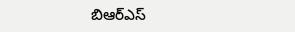బిఆర్ఎస్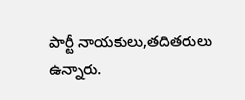పార్టీ నాయకులు,తదితరులు ఉన్నారు.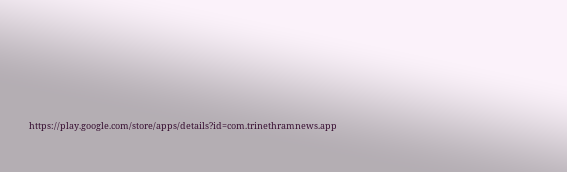https://play.google.com/store/apps/details?id=com.trinethramnews.app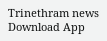Trinethram news
Download App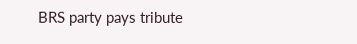BRS party pays tribute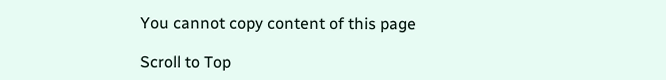You cannot copy content of this page

Scroll to Top